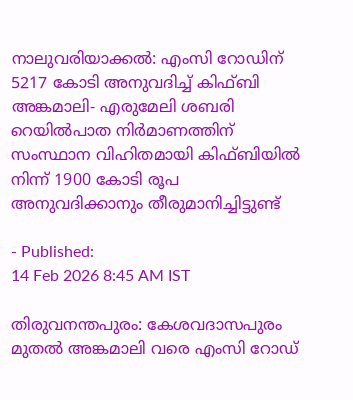നാലുവരിയാക്കൽ: എംസി റോഡിന് 5217 കോടി അനുവദിച്ച് കിഫ്ബി
അങ്കമാലി- എരുമേലി ശബരി റെയിൽപാത നിർമാണത്തിന് സംസ്ഥാന വിഹിതമായി കിഫ്ബിയിൽ നിന്ന് 1900 കോടി രൂപ അനുവദിക്കാനും തീരുമാനിച്ചിട്ടുണ്ട്

- Published:
14 Feb 2026 8:45 AM IST

തിരുവനന്തപുരം: കേശവദാസപുരം മുതൽ അങ്കമാലി വരെ എംസി റോഡ്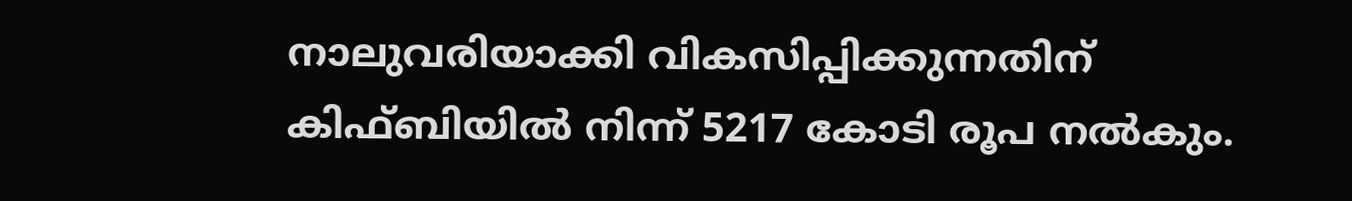നാലുവരിയാക്കി വികസിപ്പിക്കുന്നതിന് കിഫ്ബിയിൽ നിന്ന് 5217 കോടി രൂപ നൽകും.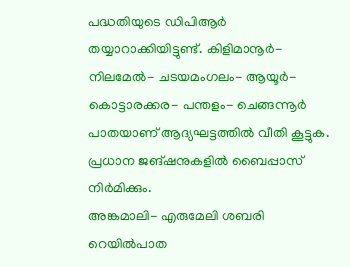പദ്ധതിയുടെ ഡിപിആർ തയ്യാറാക്കിയിട്ടുണ്ട്. കിളിമാനൂർ- നിലമേൽ- ചടയമംഗലം- ആയൂർ- കൊട്ടാരക്കര- പന്തളം- ചെങ്ങന്നൂർ പാതയാണ് ആദ്യഘട്ടത്തിൽ വീതി കൂട്ടുക. പ്രധാന ജങ്ഷനുകളിൽ ബൈപ്പാസ് നിർമിക്കും.
അങ്കമാലി- എരുമേലി ശബരി റെയിൽപാത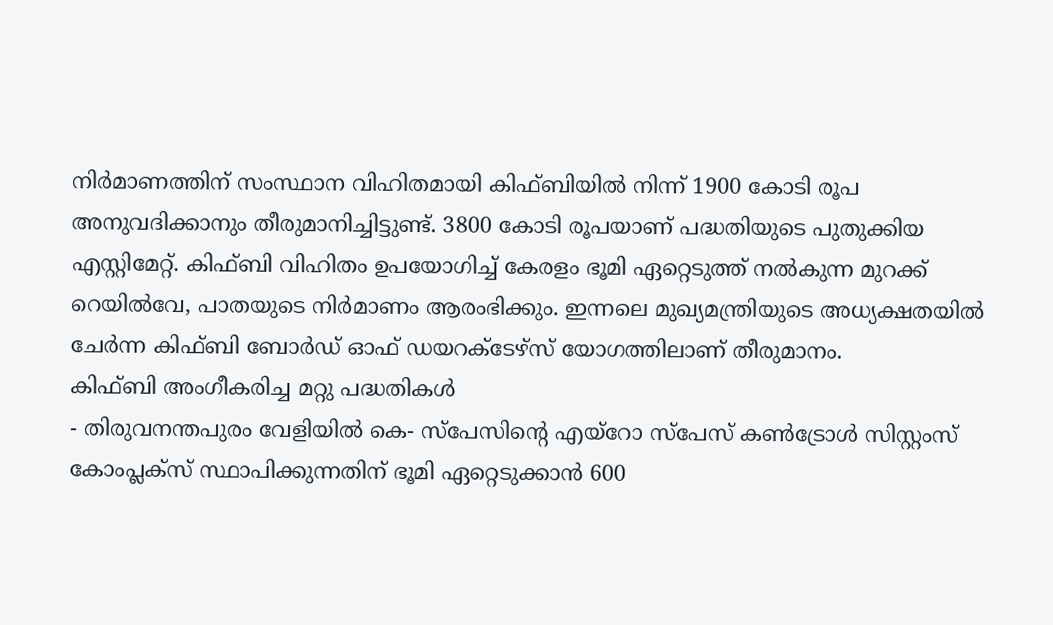നിർമാണത്തിന് സംസ്ഥാന വിഹിതമായി കിഫ്ബിയിൽ നിന്ന് 1900 കോടി രൂപ അനുവദിക്കാനും തീരുമാനിച്ചിട്ടുണ്ട്. 3800 കോടി രൂപയാണ് പദ്ധതിയുടെ പുതുക്കിയ എസ്റ്റിമേറ്റ്. കിഫ്ബി വിഹിതം ഉപയോഗിച്ച് കേരളം ഭൂമി ഏറ്റെടുത്ത് നൽകുന്ന മുറക്ക് റെയിൽവേ, പാതയുടെ നിർമാണം ആരംഭിക്കും. ഇന്നലെ മുഖ്യമന്ത്രിയുടെ അധ്യക്ഷതയിൽ ചേർന്ന കിഫ്ബി ബോർഡ് ഓഫ് ഡയറക്ടേഴ്സ് യോഗത്തിലാണ് തീരുമാനം.
കിഫ്ബി അംഗീകരിച്ച മറ്റു പദ്ധതികൾ
- തിരുവനന്തപുരം വേളിയിൽ കെ- സ്പേസിന്റെ എയ്റോ സ്പേസ് കൺട്രോൾ സിസ്റ്റംസ് കോംപ്ലക്സ് സ്ഥാപിക്കുന്നതിന് ഭൂമി ഏറ്റെടുക്കാൻ 600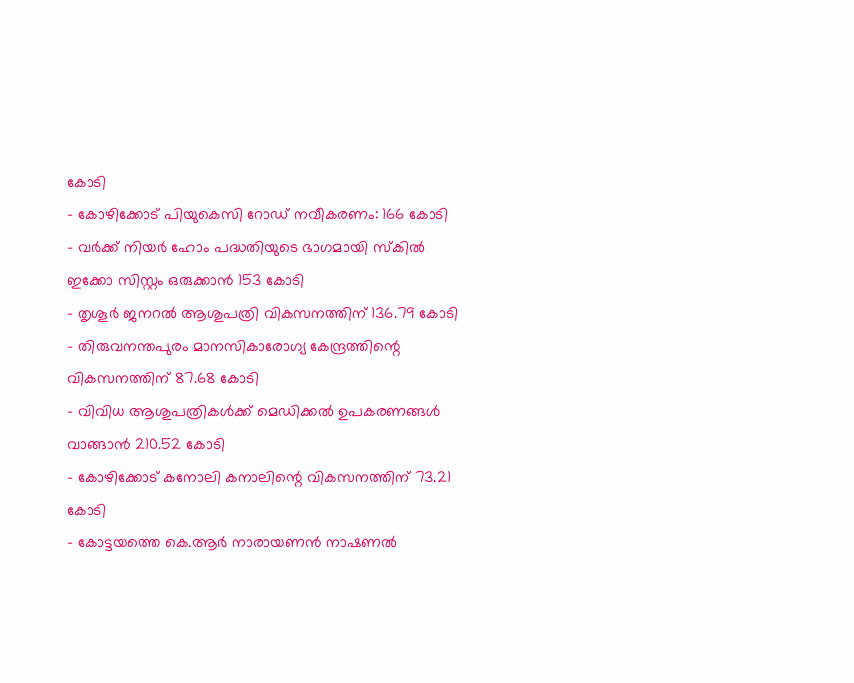കോടി
- കോഴിക്കോട് പിയുകെസി റോഡ് നവീകരണം: 166 കോടി
- വർക്ക് നിയർ ഹോം പദ്ധതിയുടെ ഭാഗമായി സ്കിൽ ഇക്കോ സിസ്റ്റം ഒരുക്കാൻ 153 കോടി
- തൃശൂർ ജനറൽ ആശുപത്രി വികസനത്തിന് 136.79 കോടി
- തിരുവനന്തപുരം മാനസികാരോഗ്യ കേന്ദ്രത്തിന്റെ വികസനത്തിന് 87.68 കോടി
- വിവിധ ആശുപത്രികൾക്ക് മെഡിക്കൽ ഉപകരണങ്ങൾ വാങ്ങാൻ 210.52 കോടി
- കോഴിക്കോട് കനോലി കനാലിന്റെ വികസനത്തിന് 73.21 കോടി
- കോട്ടയത്തെ കെ.ആർ നാരായണൻ നാഷണൽ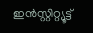ഇൻസ്റ്റിറ്റ്യൂട്ട്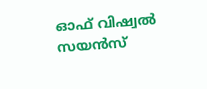ഓഫ് വിഷ്വൽ സയൻസ്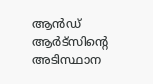ആൻഡ് ആർട്സിന്റെ അടിസ്ഥാന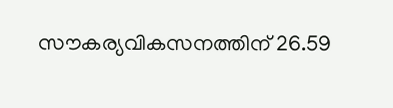സൗകര്യവികസനത്തിന് 26.59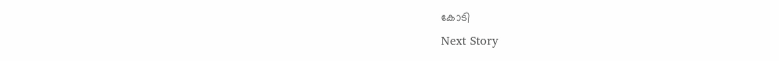കോടി
Next Story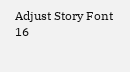Adjust Story Font
16